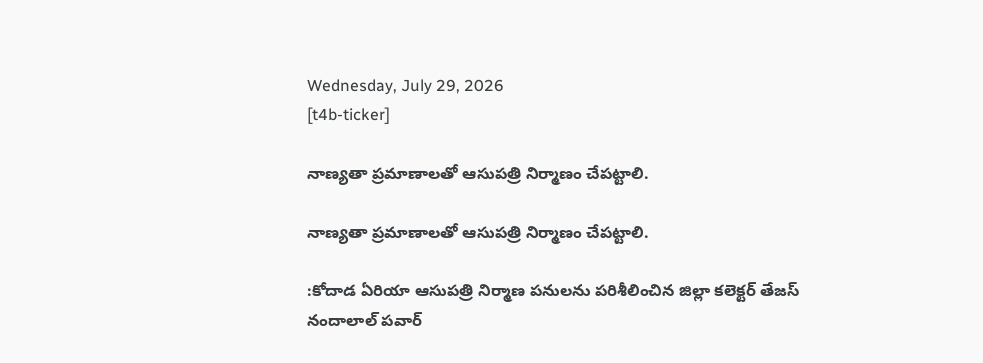Wednesday, July 29, 2026
[t4b-ticker]

నాణ్యతా ప్రమాణాలతో ఆసుపత్రి నిర్మాణం చేపట్టాలి.

నాణ్యతా ప్రమాణాలతో ఆసుపత్రి నిర్మాణం చేపట్టాలి.

:కోదాడ ఏరియా ఆసుపత్రి నిర్మాణ పనులను పరిశీలించిన జిల్లా కలెక్టర్ తేజస్ నందాలాల్ పవార్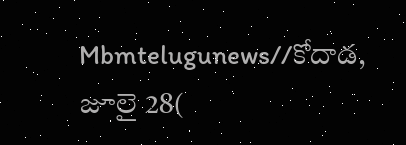Mbmtelugunews//కోదాడ, జూలై 28(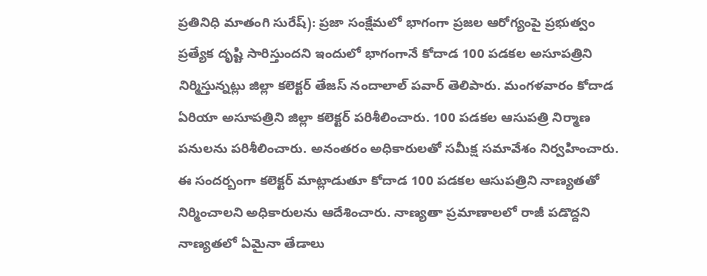ప్రతినిధి మాతంగి సురేష్): ప్రజా సంక్షేమలో భాగంగా ప్రజల ఆరోగ్యంపై ప్రభుత్వం ప్రత్యేక దృష్టి సారిస్తుందని ఇందులో భాగంగానే కోదాడ 100 పడకల అసూపత్రిని నిర్మిస్తున్నట్లు జిల్లా కలెక్టర్ తేజస్ నందాలాల్ పవార్ తెలిపారు. మంగళవారం కోదాడ ఏరియా అసూపత్రిని జిల్లా కలెక్టర్ పరిశీలించారు. 100 పడకల ఆసుపత్రి నిర్మాణ పనులను పరిశీలించారు. అనంతరం అధికారులతో సమీక్ష సమావేశం నిర్వహించారు. ఈ సందర్బంగా కలెక్టర్ మాట్లాడుతూ కోదాడ 100 పడకల ఆసుపత్రిని నాణ్యతతో నిర్మించాలని అధికారులను ఆదేశించారు. నాణ్యతా ప్రమాణాలలో రాజీ పడొద్దని నాణ్యతలో ఏమైనా తేడాలు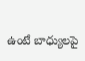ఉంటే బాధ్యులపై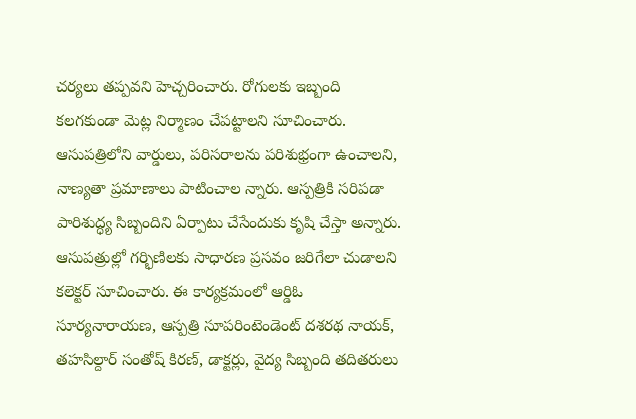చర్యలు తప్పవని హెచ్చరించారు. రోగులకు ఇబ్బంది కలగకుండా మెట్ల నిర్మాణం చేపట్టాలని సూచించారు. ఆసుపత్రిలోని వార్డులు, పరిసరాలను పరిశుభ్రంగా ఉంచాలని, నాణ్యతా ప్రమాణాలు పాటించాల న్నారు. ఆస్పత్రికి సరిపడా పారిశుద్ధ్య సిబ్బందిని ఏర్పాటు చేసేందుకు కృషి చేస్తా అన్నారు. ఆసుపత్రుల్లో గర్భిణిలకు సాధారణ ప్రసవం జరిగేలా చుడాలని కలెక్టర్ సూచించారు. ఈ కార్యక్రమంలో ఆర్డిఓ సూర్యనారాయణ, ఆస్పత్రి సూపరింటెండెంట్ దశరథ నాయక్, తహసిల్దార్ సంతోష్ కిరణ్, డాక్టర్లు, వైద్య సిబ్బంది తదితరులు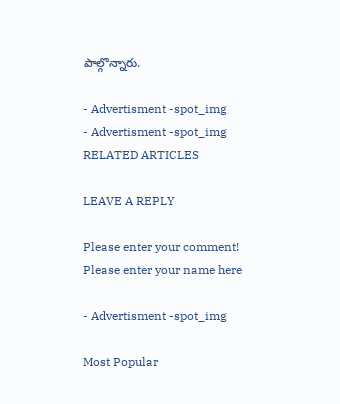పాల్గొన్నారు.

- Advertisment -spot_img
- Advertisment -spot_img
RELATED ARTICLES

LEAVE A REPLY

Please enter your comment!
Please enter your name here

- Advertisment -spot_img

Most Popular